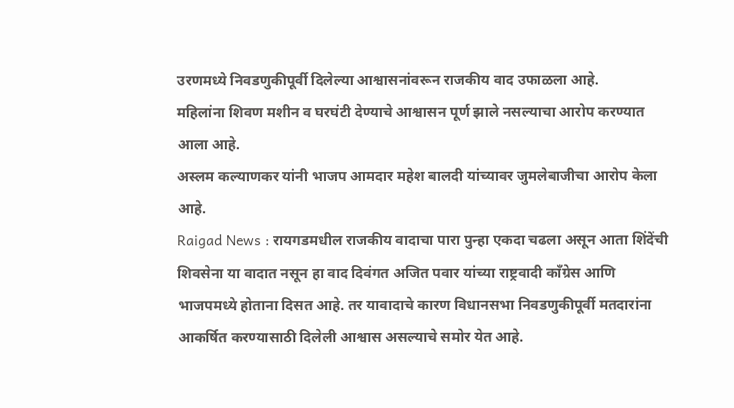उरणमध्ये निवडणुकीपूर्वी दिलेल्या आश्वासनांवरून राजकीय वाद उफाळला आहे.
महिलांना शिवण मशीन व घरघंटी देण्याचे आश्वासन पूर्ण झाले नसल्याचा आरोप करण्यात आला आहे.
अस्लम कल्याणकर यांनी भाजप आमदार महेश बालदी यांच्यावर जुमलेबाजीचा आरोप केला आहे.
Raigad News : रायगडमधील राजकीय वादाचा पारा पुन्हा एकदा चढला असून आता शिंदेंची शिवसेना या वादात नसून हा वाद दिवंगत अजित पवार यांच्या राष्ट्रवादी काँग्रेस आणि भाजपमध्ये होताना दिसत आहे. तर यावादाचे कारण विधानसभा निवडणुकीपूर्वी मतदारांना आकर्षित करण्यासाठी दिलेली आश्वास असल्याचे समोर येत आहे.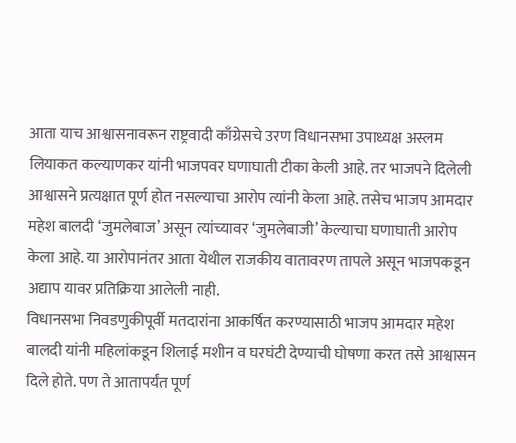आता याच आश्वासनावरून राष्ट्रवादी काँग्रेसचे उरण विधानसभा उपाध्यक्ष अस्लम लियाकत कल्याणकर यांनी भाजपवर घणाघाती टीका केली आहे. तर भाजपने दिलेली आश्वासने प्रत्यक्षात पूर्ण होत नसल्याचा आरोप त्यांनी केला आहे. तसेच भाजप आमदार महेश बालदी ‘जुमलेबाज’ असून त्यांच्यावर ‘जुमलेबाजी’ केल्याचा घणाघाती आरोप केला आहे. या आरोपानंतर आता येथील राजकीय वातावरण तापले असून भाजपकडून अद्याप यावर प्रतिक्रिया आलेली नाही.
विधानसभा निवडणुकीपूर्वी मतदारांना आकर्षित करण्यासाठी भाजप आमदार महेश बालदी यांनी महिलांकडून शिलाई मशीन व घरघंटी देण्याची घोषणा करत तसे आश्वासन दिले होते. पण ते आतापर्यंत पूर्ण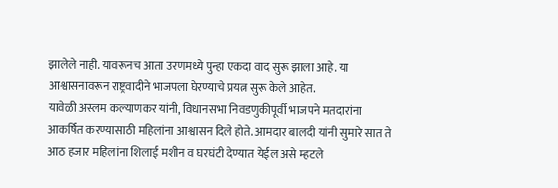झालेले नाही. यावरूनच आता उरणमध्ये पुन्हा एकदा वाद सुरू झाला आहे. या आश्वासनावरून राष्ट्रवादीने भाजपला घेरण्याचे प्रयत्न सुरू केले आहेत.
यावेळी अस्लम कल्याणकर यांनी, विधानसभा निवडणुकीपूर्वी भाजपने मतदारांना आकर्षित करण्यासाठी महिलांना आश्वासन दिले होते. आमदार बालदी यांनी सुमारे सात ते आठ हजार महिलांना शिलाई मशीन व घरघंटी देण्यात येईल असे म्हटले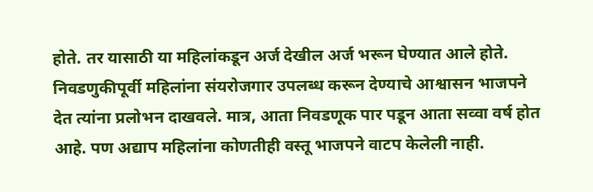होते. तर यासाठी या महिलांकडून अर्ज देखील अर्ज भरून घेण्यात आले होते.
निवडणुकीपूर्वी महिलांना संयरोजगार उपलब्ध करून देण्याचे आश्वासन भाजपने देत त्यांना प्रलोभन दाखवले. मात्र, आता निवडणूक पार पडून आता सव्वा वर्ष होत आहे. पण अद्याप महिलांना कोणतीही वस्तू भाजपने वाटप केलेली नाही.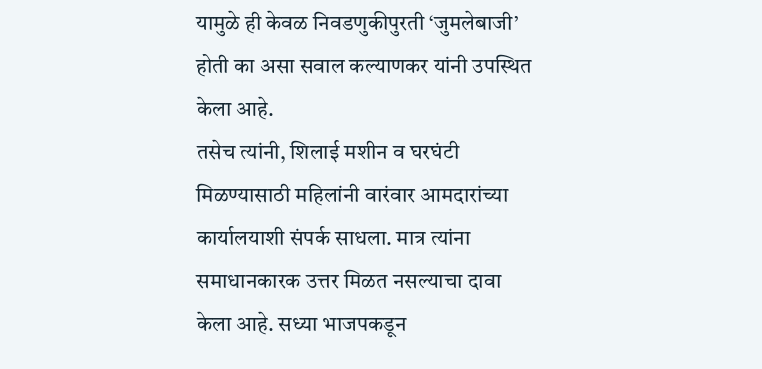यामुळे ही केवळ निवडणुकीपुरती ‘जुमलेबाजी’ होती का असा सवाल कल्याणकर यांनी उपस्थित केला आहे.
तसेच त्यांनी, शिलाई मशीन व घरघंटी मिळण्यासाठी महिलांनी वारंवार आमदारांच्या कार्यालयाशी संपर्क साधला. मात्र त्यांना समाधानकारक उत्तर मिळत नसल्याचा दावा केला आहे. सध्या भाजपकडून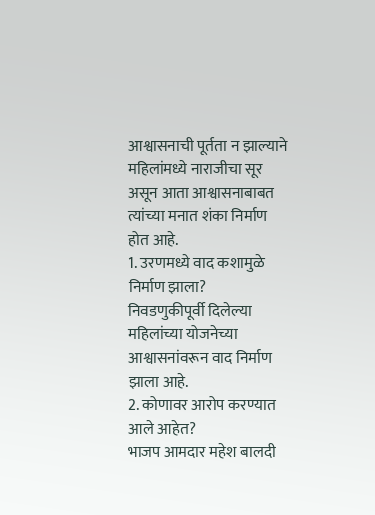आश्वासनाची पूर्तता न झाल्याने महिलांमध्ये नाराजीचा सूर असून आता आश्वासनाबाबत त्यांच्या मनात शंका निर्माण होत आहे.
1. उरणमध्ये वाद कशामुळे निर्माण झाला?
निवडणुकीपूर्वी दिलेल्या महिलांच्या योजनेच्या आश्वासनांवरून वाद निर्माण झाला आहे.
2. कोणावर आरोप करण्यात आले आहेत?
भाजप आमदार महेश बालदी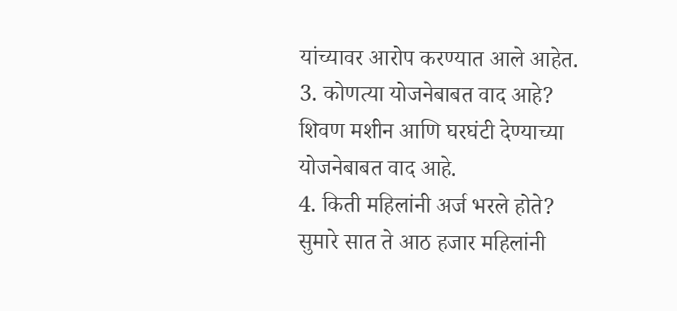यांच्यावर आरोप करण्यात आले आहेत.
3. कोणत्या योजनेबाबत वाद आहे?
शिवण मशीन आणि घरघंटी देण्याच्या योजनेबाबत वाद आहे.
4. किती महिलांनी अर्ज भरले होते?
सुमारे सात ते आठ हजार महिलांनी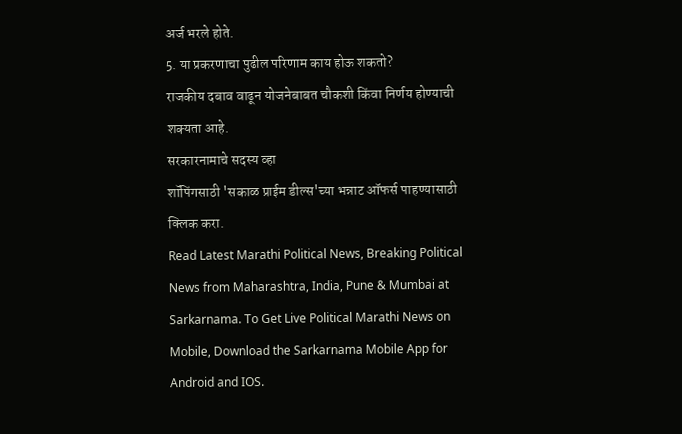अर्ज भरले होते.
5. या प्रकरणाचा पुढील परिणाम काय होऊ शकतो?
राजकीय दबाव वाढून योजनेबाबत चौकशी किंवा निर्णय होण्याची शक्यता आहे.
सरकारनामाचे सदस्य व्हा
शॉपिंगसाठी 'सकाळ प्राईम डील्स'च्या भन्नाट ऑफर्स पाहण्यासाठी क्लिक करा.
Read Latest Marathi Political News, Breaking Political News from Maharashtra, India, Pune & Mumbai at Sarkarnama. To Get Live Political Marathi News on Mobile, Download the Sarkarnama Mobile App for Android and IOS.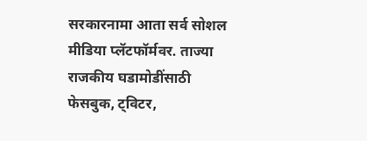सरकारनामा आता सर्व सोशल मीडिया प्लॅटफॉर्मवर. ताज्या राजकीय घडामोडींसाठी फेसबुक, ट्विटर,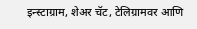इन्स्टाग्राम, शेअर चॅट, टेलिग्रामवर आणि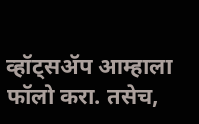व्हॉट्सॲप आम्हाला फॉलो करा. तसेच,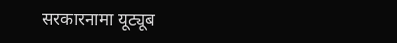सरकारनामा यूट्यूब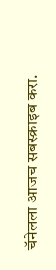चॅनेलला आजच सबस्क्राइब करा.